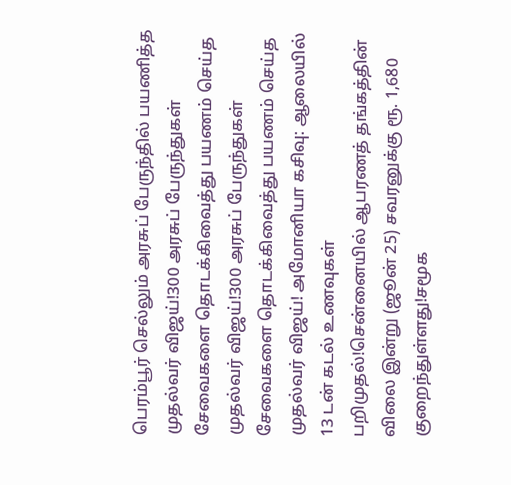பெரம்பூர் செல்லும் அரசுப் பேருந்தில் பயணித்த முதல்வர் விஜய்!300 அரசுப் பேருந்துகள் சேவைகளை தொடக்கிவைத்து பயணம் செய்த முதல்வர் விஜய்!300 அரசுப் பேருந்துகள் சேவைகளை தொடக்கிவைத்து பயணம் செய்த முதல்வர் விஜய்! அமோனியா கசிவு: ஆலையில் 13 டன் கடல் உணவுகள் பறிமுதல்!சென்னையில் ஆபரணத் தங்கத்தின் விலை இன்று (ஜூன் 25) சவரனுக்கு ரூ. 1,680 குறைந்துள்ளது!சமூக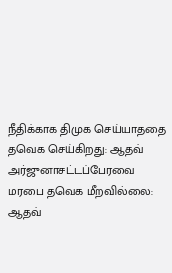நீதிக்காக திமுக செய்யாததை தவெக செய்கிறது: ஆதவ் அர்ஜுனாசட்டப்பேரவை மரபை தவெக மீறவில்லை: ஆதவ்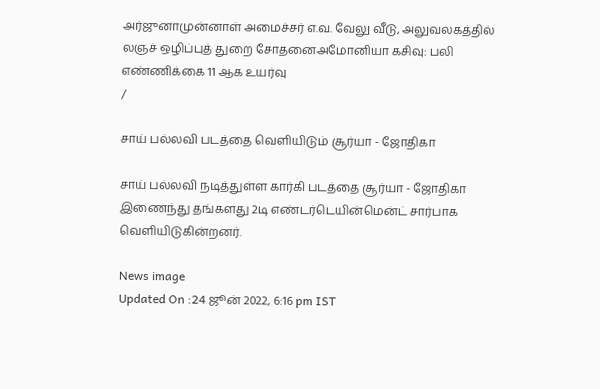அர்ஜுனாமுன்னாள் அமைச்சர் எ.வ. வேலு வீடு, அலுவலகத்தில் லஞச் ஒழிப்புத் துறை சோதனைஅமோனியா கசிவு: பலி எண்ணிக்கை 11 ஆக உயர்வு
/

சாய் பல்லவி படத்தை வெளியிடும் சூர்யா - ஜோதிகா

சாய் பல்லவி நடித்துள்ள கார்கி படத்தை சூர்யா - ஜோதிகா இணைந்து தங்களது 2டி எண்டர்டெயின்மென்ட் சார்பாக வெளியிடுகின்றனர்.

News image
Updated On :24 ஜூன் 2022, 6:16 pm IST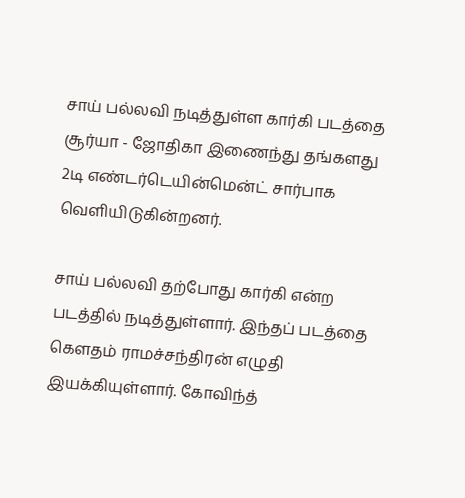சாய் பல்லவி நடித்துள்ள கார்கி படத்தை சூர்யா - ஜோதிகா இணைந்து தங்களது 2டி எண்டர்டெயின்மென்ட் சார்பாக வெளியிடுகின்றனர்.

சாய் பல்லவி தற்போது கார்கி என்ற படத்தில் நடித்துள்ளார். இந்தப் படத்தை கௌதம் ராமச்சந்திரன் எழுதி இயக்கியுள்ளார். கோவிந்த்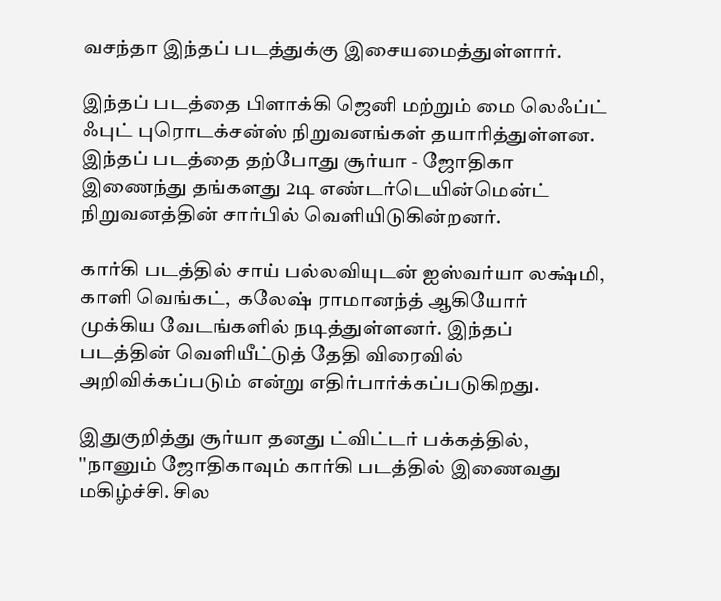வசந்தா இந்தப் படத்துக்கு இசையமைத்துள்ளார்.

இந்தப் படத்தை பிளாக்கி ஜெனி மற்றும் மை லெஃப்ட் ஃபுட் புரொடக்சன்ஸ் நிறுவனங்கள் தயாரித்துள்ளன. இந்தப் படத்தை தற்போது சூர்யா - ஜோதிகா இணைந்து தங்களது 2டி எண்டர்டெயின்மென்ட் நிறுவனத்தின் சார்பில் வெளியிடுகின்றனர்.

கார்கி படத்தில் சாய் பல்லவியுடன் ஐஸ்வர்யா லக்ஷ்மி, காளி வெங்கட்,  கலேஷ் ராமானந்த் ஆகியோர் முக்கிய வேடங்களில் நடித்துள்ளனர். இந்தப் படத்தின் வெளியீட்டுத் தேதி விரைவில் அறிவிக்கப்படும் என்று எதிர்பார்க்கப்படுகிறது.

இதுகுறித்து சூர்யா தனது ட்விட்டர் பக்கத்தில், ''நானும் ஜோதிகாவும் கார்கி படத்தில் இணைவது மகிழ்ச்சி. சில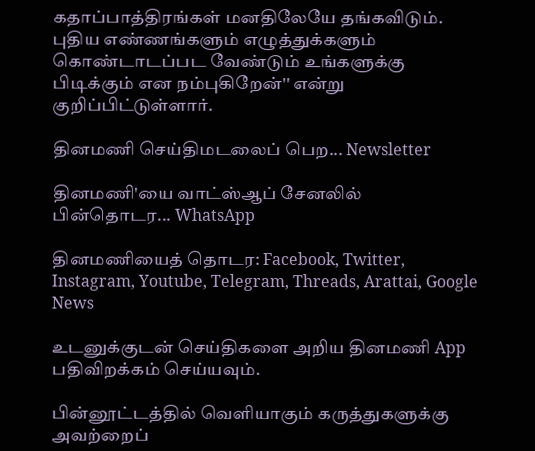கதாப்பாத்திரங்கள் மனதிலேயே தங்கவிடும். புதிய எண்ணங்களும் எழுத்துக்களும் கொண்டாடப்பட வேண்டும் உங்களுக்கு பிடிக்கும் என நம்புகிறேன்'' என்று குறிப்பிட்டுள்ளார்.

தினமணி செய்திமடலைப் பெற... Newsletter

தினமணி'யை வாட்ஸ்ஆப் சேனலில் பின்தொடர... WhatsApp

தினமணியைத் தொடர: Facebook, Twitter, Instagram, Youtube, Telegram, Threads, Arattai, Google News

உடனுக்குடன் செய்திகளை அறிய தினமணி App பதிவிறக்கம் செய்யவும்.

பின்னூட்டத்தில் வெளியாகும் கருத்துகளுக்கு அவற்றைப்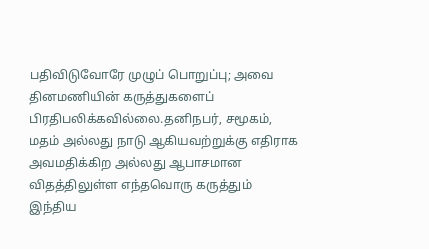பதிவிடுவோரே முழுப் பொறுப்பு; அவை தினமணியின் கருத்துகளைப் பிரதிபலிக்கவில்லை.தனிநபர், சமூகம், மதம் அல்லது நாடு ஆகியவற்றுக்கு எதிராக அவமதிக்கிற அல்லது ஆபாசமான விதத்திலுள்ள எந்தவொரு கருத்தும் இந்திய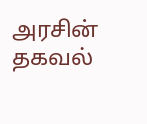அரசின் தகவல்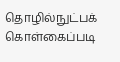தொழில்நுட்பக் கொள்கைப்படி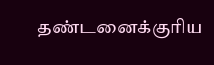தண்டனைக்குரிய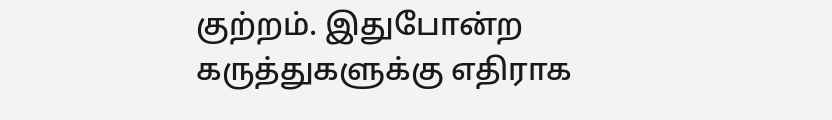குற்றம். இதுபோன்ற கருத்துகளுக்கு எதிராக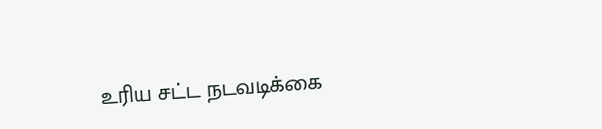உரிய சட்ட நடவடிக்கை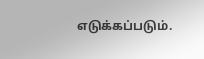எடுக்கப்படும்.